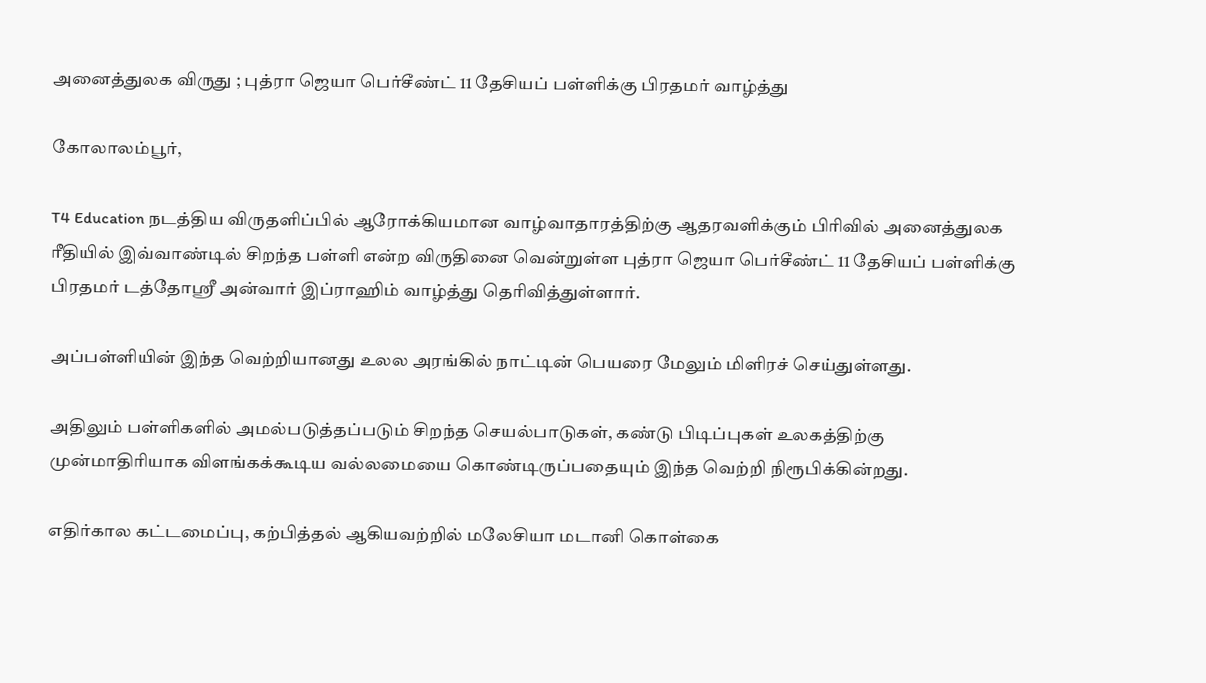அனைத்துலக விருது ; புத்ரா ஜெயா பெர்சீண்ட் 11 தேசியப் பள்ளிக்கு பிரதமர் வாழ்த்து

கோலாலம்பூர்,

T4 Education நடத்திய விருதளிப்பில் ஆரோக்கியமான வாழ்வாதாரத்திற்கு ஆதரவளிக்கும் பிரிவில் அனைத்துலக ரீதியில் இவ்வாண்டில் சிறந்த பள்ளி என்ற விருதினை வென்றுள்ள புத்ரா ஜெயா பெர்சீண்ட் 11 தேசியப் பள்ளிக்கு பிரதமர் டத்தோஸ்ரீ அன்வார் இப்ராஹிம் வாழ்த்து தெரிவித்துள்ளார்.

அப்பள்ளியின் இந்த வெற்றியானது உலல அரங்கில் நாட்டின் பெயரை மேலும் மிளிரச் செய்துள்ளது.

அதிலும் பள்ளிகளில் அமல்படுத்தப்படும் சிறந்த செயல்பாடுகள், கண்டு பிடிப்புகள் உலகத்திற்கு முன்மாதிரியாக விளங்கக்கூடிய வல்லமையை கொண்டிருப்பதையும் இந்த வெற்றி நிரூபிக்கின்றது.

எதிர்கால கட்டமைப்பு, கற்பித்தல் ஆகியவற்றில் மலேசியா மடானி கொள்கை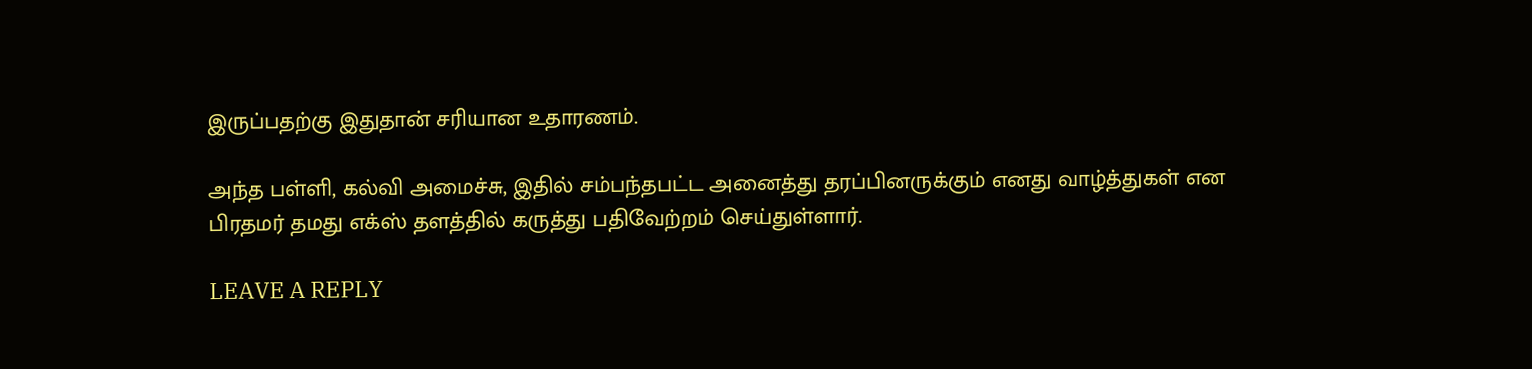இருப்பதற்கு இதுதான் சரியான உதாரணம்.

அந்த பள்ளி, கல்வி அமைச்சு, இதில் சம்பந்தபட்ட அனைத்து தரப்பினருக்கும் எனது வாழ்த்துகள் என பிரதமர் தமது எக்ஸ் தளத்தில் கருத்து பதிவேற்றம் செய்துள்ளார்.

LEAVE A REPLY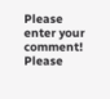Please enter your comment!
Please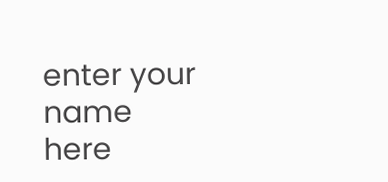enter your name here